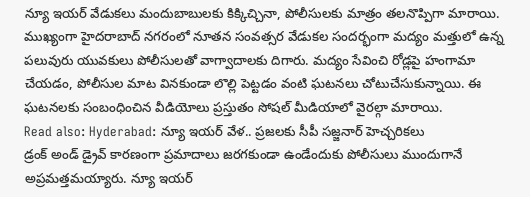న్యూ ఇయర్ వేడుకలు మందుబాబులకు కిక్కిచ్చినా, పోలీసులకు మాత్రం తలనొప్పిగా మారాయి. ముఖ్యంగా హైదరాబాద్ నగరంలో నూతన సంవత్సర వేడుకల సందర్భంగా మద్యం మత్తులో ఉన్న పలువురు యువకులు పోలీసులతో వాగ్వాదాలకు దిగారు. మద్యం సేవించి రోడ్లపై హంగామా చేయడం, పోలీసుల మాట వినకుండా లొల్లి పెట్టడం వంటి ఘటనలు చోటుచేసుకున్నాయి. ఈ ఘటనలకు సంబంధించిన వీడియోలు ప్రస్తుతం సోషల్ మీడియాలో వైరల్గా మారాయి.
Read also: Hyderabad: న్యూ ఇయర్ వేళ.. ప్రజలకు సీపీ సజ్జనార్ హెచ్చరికలు
డ్రంక్ అండ్ డ్రైవ్ కారణంగా ప్రమాదాలు జరగకుండా ఉండేందుకు పోలీసులు ముందుగానే అప్రమత్తమయ్యారు. న్యూ ఇయర్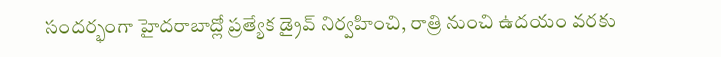సందర్భంగా హైదరాబాద్లో ప్రత్యేక డ్రైవ్ నిర్వహించి, రాత్రి నుంచి ఉదయం వరకు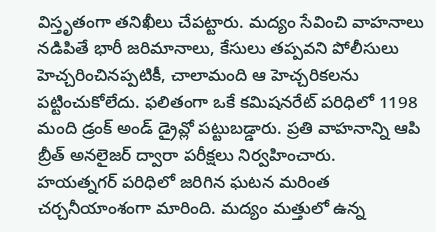విస్తృతంగా తనిఖీలు చేపట్టారు. మద్యం సేవించి వాహనాలు నడిపితే భారీ జరిమానాలు, కేసులు తప్పవని పోలీసులు హెచ్చరించినప్పటికీ, చాలామంది ఆ హెచ్చరికలను పట్టించుకోలేదు. ఫలితంగా ఒకే కమిషనరేట్ పరిధిలో 1198 మంది డ్రంక్ అండ్ డ్రైవ్లో పట్టుబడ్డారు. ప్రతి వాహనాన్ని ఆపి బ్రీత్ అనలైజర్ ద్వారా పరీక్షలు నిర్వహించారు.
హయత్నగర్ పరిధిలో జరిగిన ఘటన మరింత చర్చనీయాంశంగా మారింది. మద్యం మత్తులో ఉన్న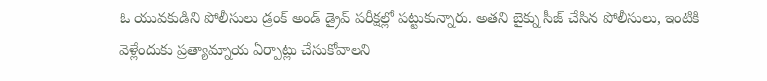ఓ యువకుడిని పోలీసులు డ్రంక్ అండ్ డ్రైవ్ పరీక్షల్లో పట్టుకున్నారు. అతని బైక్ను సీజ్ చేసిన పోలీసులు, ఇంటికి వెళ్లేందుకు ప్రత్యామ్నాయ ఏర్పాట్లు చేసుకోవాలని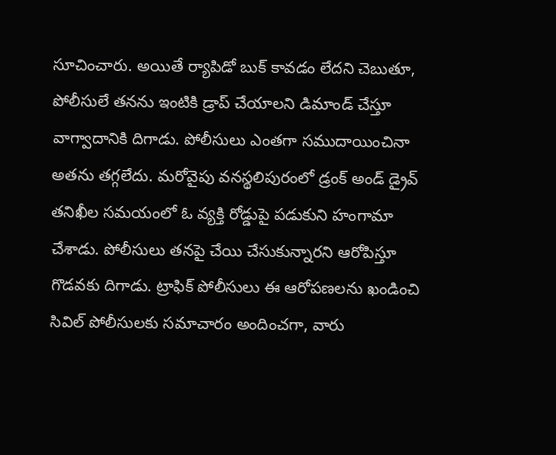సూచించారు. అయితే ర్యాపిడో బుక్ కావడం లేదని చెబుతూ, పోలీసులే తనను ఇంటికి డ్రాప్ చేయాలని డిమాండ్ చేస్తూ వాగ్వాదానికి దిగాడు. పోలీసులు ఎంతగా సముదాయించినా అతను తగ్గలేదు. మరోవైపు వనస్థలిపురంలో డ్రంక్ అండ్ డ్రైవ్ తనిఖీల సమయంలో ఓ వ్యక్తి రోడ్డుపై పడుకుని హంగామా చేశాడు. పోలీసులు తనపై చేయి చేసుకున్నారని ఆరోపిస్తూ గొడవకు దిగాడు. ట్రాఫిక్ పోలీసులు ఈ ఆరోపణలను ఖండించి సివిల్ పోలీసులకు సమాచారం అందించగా, వారు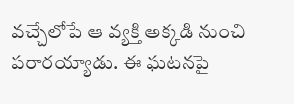వచ్చేలోపే ఆ వ్యక్తి అక్కడి నుంచి పరారయ్యాడు. ఈ ఘటనపై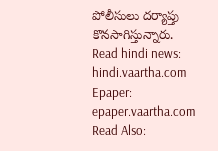పోలీసులు దర్యాప్తు కొనసాగిస్తున్నారు.
Read hindi news: hindi.vaartha.com
Epaper: epaper.vaartha.com
Read Also: